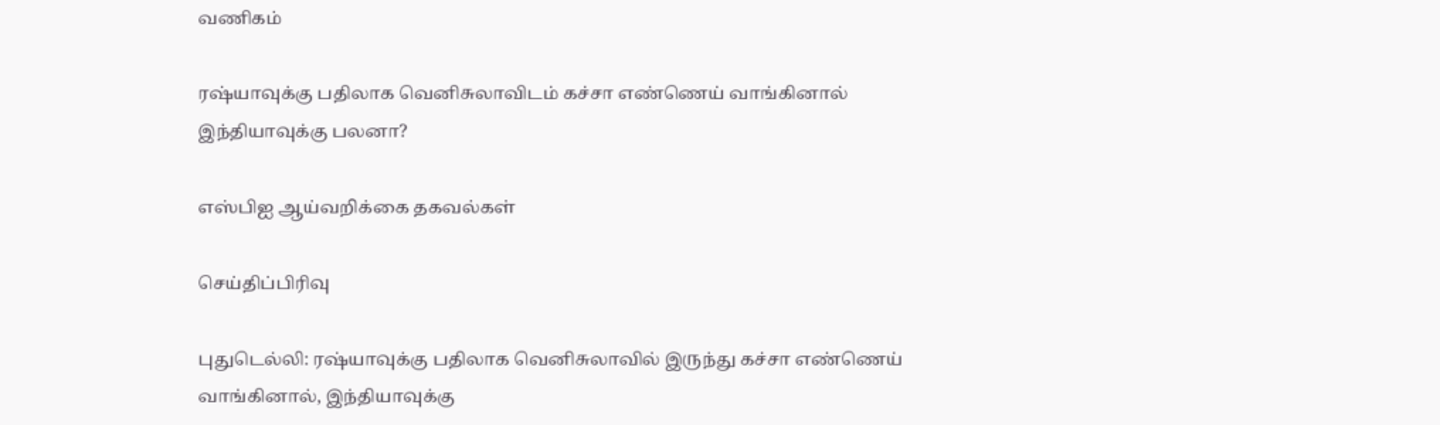வணிகம்

ரஷ்யாவுக்கு பதிலாக வெனிசுலாவிடம் கச்சா எண்ணெய் வாங்கினால் இந்தியாவுக்கு பலனா?

எஸ்பிஐ ஆய்வறிக்கை தகவல்கள்

செய்திப்பிரிவு

புதுடெல்லி: ரஷ்யாவுக்கு பதிலாக வெனிசுலாவில் இருந்து கச்சா எண்ணெய் வாங்கினால், இந்தியாவுக்கு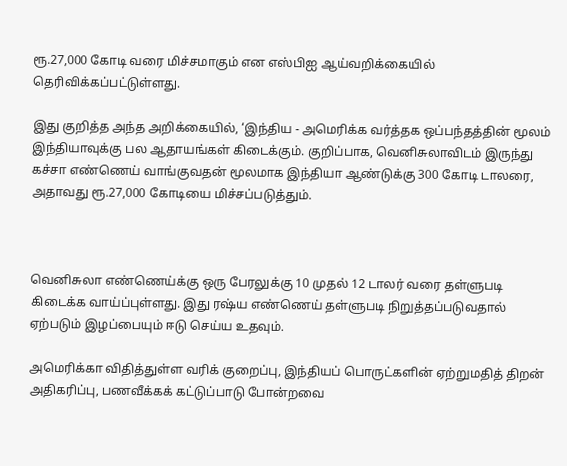ரூ.27,000 கோடி வரை மிச்சமாகும் என எஸ்பிஐ ஆய்வறிக்கையில் தெரிவிக்கப்பட்டுள்ளது.

இது குறித்த அந்த அறிக்கையில், ‘இந்திய - அமெரிக்க வர்த்தக ஒப்பந்தத்தின் மூலம் இந்தியாவுக்கு பல ஆதாயங்கள் கிடைக்கும். குறிப்பாக, வெனிசுலாவிடம் இருந்து கச்சா எண்ணெய் வாங்குவதன் மூலமாக இந்தியா ஆண்டுக்கு 300 கோடி டாலரை, அதாவது ரூ.27,000 கோடியை மிச்சப்படுத்தும்.



வெனிசுலா எண்ணெய்க்கு ஒரு பேரலுக்கு 10 முதல் 12 டாலர் வரை தள்ளுபடி கிடைக்க வாய்ப்புள்ளது. இது ரஷ்ய எண்ணெய் தள்ளுபடி நிறுத்தப்படுவதால் ஏற்படும் இழப்பையும் ஈடு செய்ய உதவும்.

அமெரிக்கா விதித்துள்ள வரிக் குறைப்பு, இந்தியப் பொருட்களின் ஏற்றுமதித் திறன் அதிகரிப்பு, பணவீக்கக் கட்டுப்பாடு போன்றவை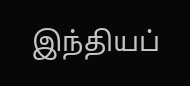இந்தியப்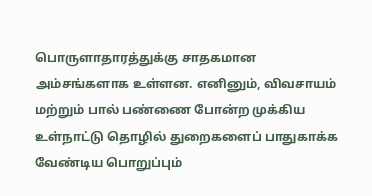பொருளாதாரத்துக்கு சாதகமான அம்சங்களாக உள்ளன. எனினும், விவசாயம் மற்றும் பால் பண்ணை போன்ற முக்கிய உள்நாட்டு தொழில் துறைகளைப் பாதுகாக்க வேண்டிய பொறுப்பும்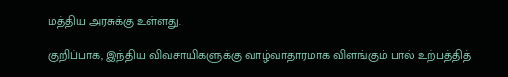மத்திய அரசுக்கு உள்ளது.

குறிப்பாக, இந்திய விவசாயிகளுக்கு வாழ்வாதாரமாக விளங்கும் பால் உற்பத்தித்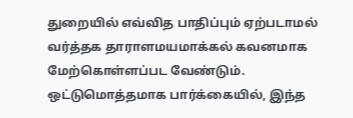துறையில் எவ்வித பாதிப்பும் ஏற்படாமல் வர்த்தக தாராளமயமாக்கல் கவனமாக மேற்கொள்ளப்பட வேண்டும். ஒட்டுமொத்தமாக பார்க்கையில், இந்த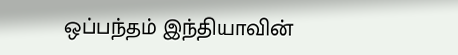ஒப்பந்தம் இந்தியாவின்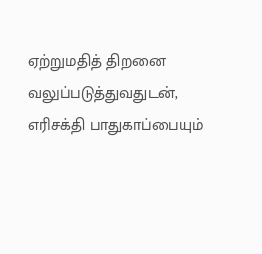ஏற்றுமதித் திறனை வலுப்படுத்துவதுடன், எரிசக்தி பாதுகாப்பையும்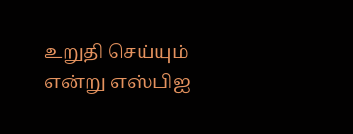உறுதி செய்யும் என்று எஸ்பிஐ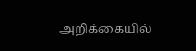அறிக்கையில்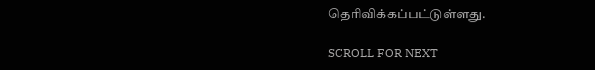தெரிவிக்கப்பட்டுள்ளது.

SCROLL FOR NEXT